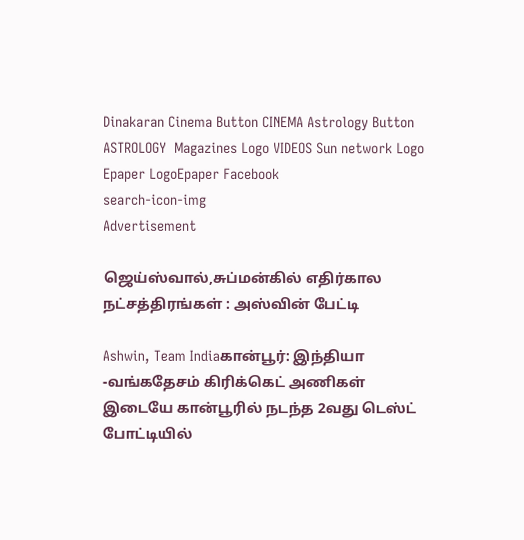Dinakaran Cinema Button CINEMA Astrology Button ASTROLOGY  Magazines Logo VIDEOS Sun network Logo Epaper LogoEpaper Facebook
search-icon-img
Advertisement

ஜெய்ஸ்வால்,சுப்மன்கில் எதிர்கால நட்சத்திரங்கள் : அஸ்வின் பேட்டி

Ashwin, Team Indiaகான்பூர்: இந்தியா -வங்கதேசம் கிரிக்கெட் அணிகள் இடையே கான்பூரில் நடந்த 2வது டெஸ்ட் போட்டியில்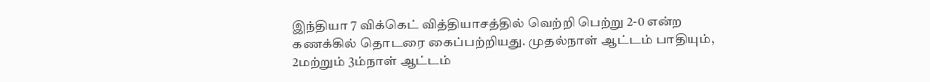இந்தியா 7 விக்கெட் வித்தியாசத்தில் வெற்றி பெற்று 2-0 என்ற கணக்கில் தொடரை கைப்பற்றியது. முதல்நாள் ஆட்டம் பாதியும், 2மற்றும் 3ம்நாள் ஆட்டம்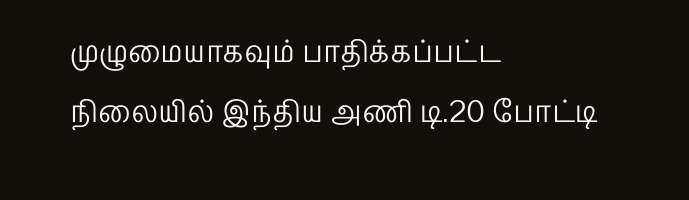முழுமையாகவும் பாதிக்கப்பட்ட நிலையில் இந்திய அணி டி.20 போட்டி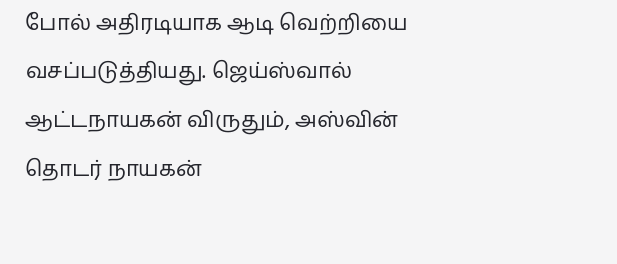போல் அதிரடியாக ஆடி வெற்றியை வசப்படுத்தியது. ஜெய்ஸ்வால் ஆட்டநாயகன் விருதும், அஸ்வின் தொடர் நாயகன்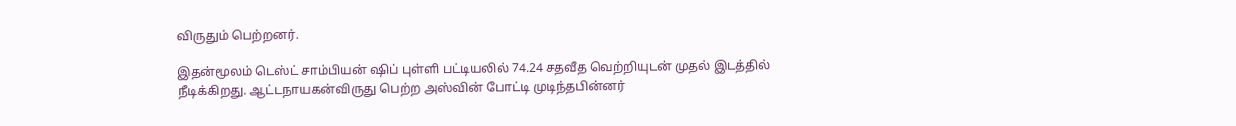விருதும் பெற்றனர்.

இதன்மூலம் டெஸ்ட் சாம்பியன் ஷிப் புள்ளி பட்டியலில் 74.24 சதவீத வெற்றியுடன் முதல் இடத்தில் நீடிக்கிறது. ஆட்டநாயகன்விருது பெற்ற அஸ்வின் போட்டி முடிந்தபின்னர்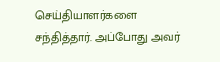செய்தியாளர்களை சந்தித்தார். அப்போது அவர்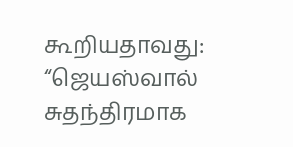கூறியதாவது: “ஜெயஸ்வால் சுதந்திரமாக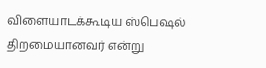விளையாடக்கூடிய ஸ்பெஷல் திறமையானவர் என்று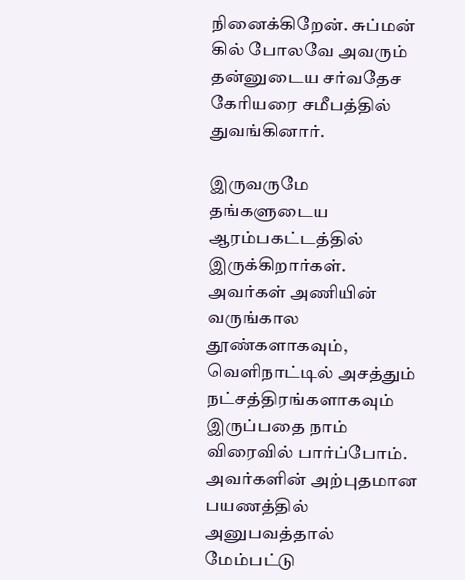நினைக்கிறேன். சுப்மன் கில் போலவே அவரும் தன்னுடைய சர்வதேச கேரியரை சமீபத்தில் துவங்கினார்.

இருவருமே தங்களுடைய ஆரம்பகட்டத்தில் இருக்கிறார்கள். அவர்கள் அணியின் வருங்கால தூண்களாகவும், வெளிநாட்டில் அசத்தும் நட்சத்திரங்களாகவும் இருப்பதை நாம் விரைவில் பார்ப்போம். அவர்களின் அற்புதமான பயணத்தில் அனுபவத்தால் மேம்பட்டு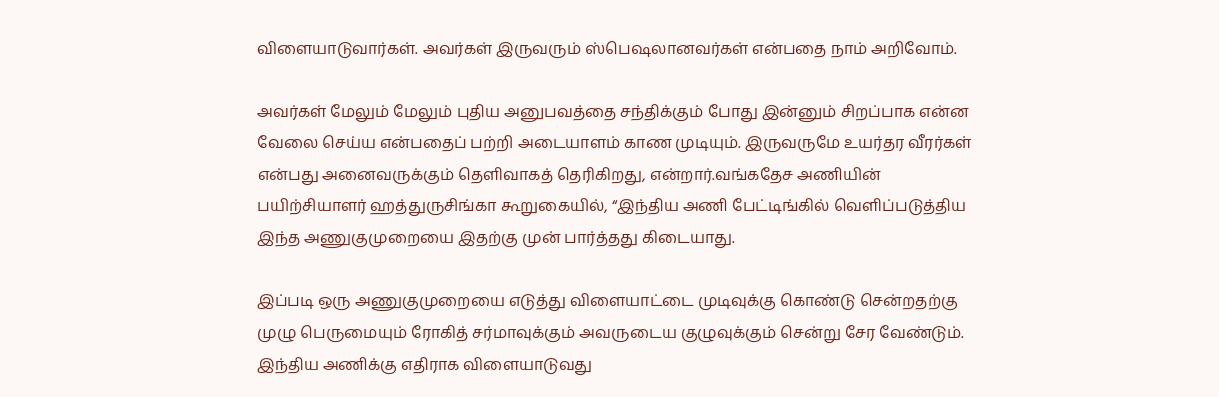விளையாடுவார்கள். அவர்கள் இருவரும் ஸ்பெஷலானவர்கள் என்பதை நாம் அறிவோம்.

அவர்கள் மேலும் மேலும் புதிய அனுபவத்தை சந்திக்கும் போது இன்னும் சிறப்பாக என்ன வேலை செய்ய என்பதைப் பற்றி அடையாளம் காண முடியும். இருவருமே உயர்தர வீரர்கள் என்பது அனைவருக்கும் தெளிவாகத் தெரிகிறது, என்றார்.வங்கதேச அணியின் பயிற்சியாளர் ஹத்துருசிங்கா கூறுகையில், “இந்திய அணி பேட்டிங்கில் வெளிப்படுத்திய இந்த அணுகுமுறையை இதற்கு முன் பார்த்தது கிடையாது.

இப்படி ஒரு அணுகுமுறையை எடுத்து விளையாட்டை முடிவுக்கு கொண்டு சென்றதற்கு முழு பெருமையும் ரோகித் சர்மாவுக்கும் அவருடைய குழுவுக்கும் சென்று சேர வேண்டும். இந்திய அணிக்கு எதிராக விளையாடுவது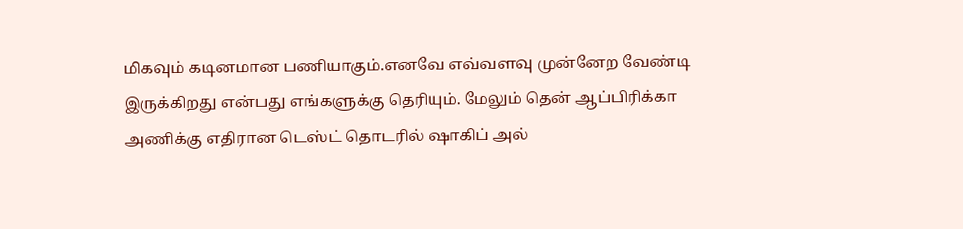மிகவும் கடினமான பணியாகும்.எனவே எவ்வளவு முன்னேற வேண்டி இருக்கிறது என்பது எங்களுக்கு தெரியும். மேலும் தென் ஆப்பிரிக்கா அணிக்கு எதிரான டெஸ்ட் தொடரில் ஷாகிப் அல்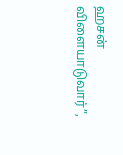ஹசன் விளையாடுவார்”,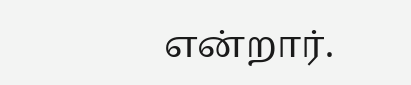என்றார்.